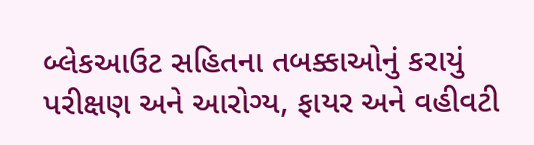બ્લેકઆઉટ સહિતના તબક્કાઓનું કરાયું પરીક્ષણ અને આરોગ્ય, ફાયર અને વહીવટી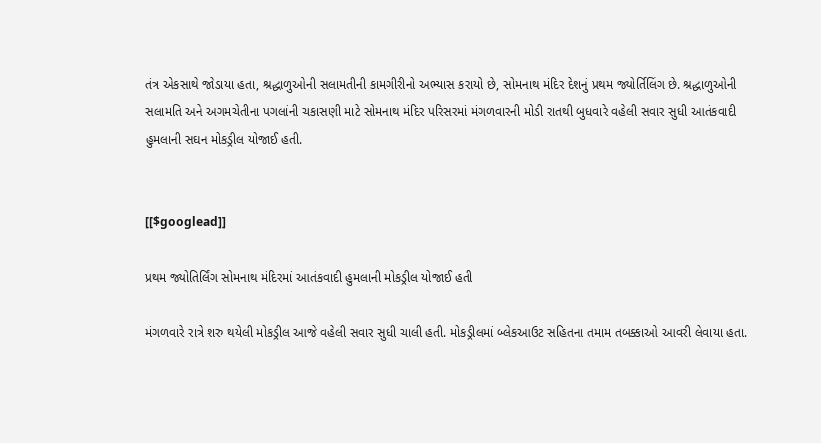તંત્ર એકસાથે જોડાયા હતા, શ્રદ્ધાળુઓની સલામતીની કામગીરીનો અભ્યાસ કરાયો છે, સોમનાથ મંદિર દેશનું પ્રથમ જ્યોર્તિલિંગ છે. શ્રદ્ધાળુઓની સલામતિ અને અગમચેતીના પગલાંની ચકાસણી માટે સોમનાથ મંદિર પરિસરમાં મંગળવારની મોડી રાતથી બુધવારે વહેલી સવાર સુધી આતંકવાદી હુમલાની સઘન મોકડ્રીલ યોજાઈ હતી.


[[$googlead]]

પ્રથમ જ્યોતિર્લિંગ સોમનાથ મંદિરમાં આતંકવાદી હુમલાની મોકડ્રીલ યોજાઈ હતી

મંગળવારે રાત્રે શરુ થયેલી મોકડ્રીલ આજે વહેલી સવાર સુધી ચાલી હતી. મોકડ્રીલમાં બ્લેકઆઉટ સહિતના તમામ તબક્કાઓ આવરી લેવાયા હતા.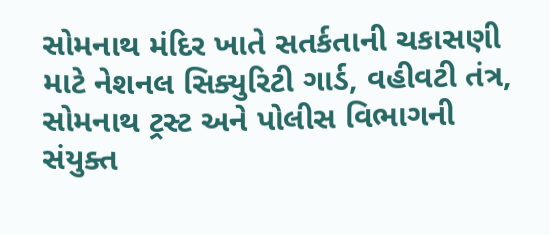સોમનાથ મંદિર ખાતે સતર્કતાની ચકાસણી માટે નેશનલ સિક્યુરિટી ગાર્ડ, વહીવટી તંત્ર, સોમનાથ ટ્રસ્ટ અને પોલીસ વિભાગની સંયુક્ત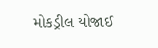મોકડ્રીલ યોજાઈ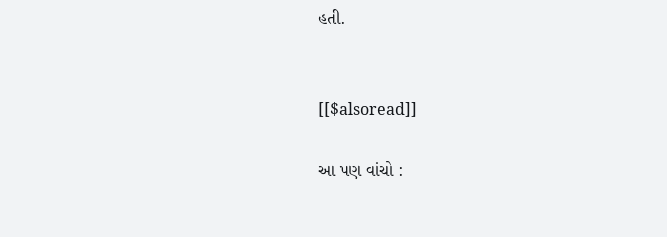હતી.


[[$alsoread]]

આ પણ વાંચો :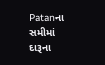Patanના સમીમાં દારૂના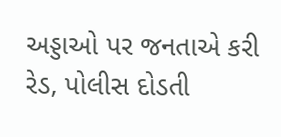અડ્ડાઓ પર જનતાએ કરી રેડ, પોલીસ દોડતી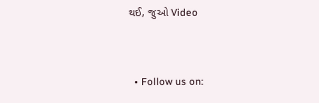થઈ, જુઓ Video


  • Follow us on: